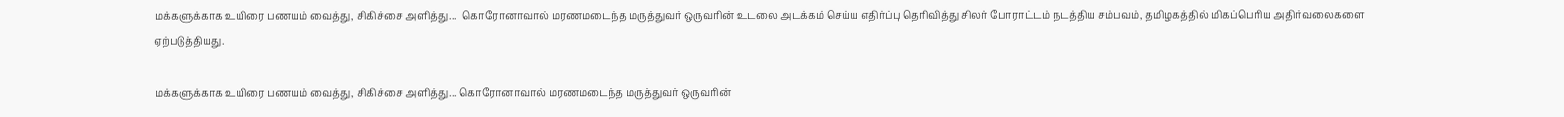மக்களுக்காக உயிரை பணயம் வைத்து, சிகிச்சை அளித்து...  கொரோனாவால் மரணமடைந்த மருத்துவர் ஒருவரின் உடலை அடக்கம் செய்ய எதிர்ப்பு தெரிவித்து சிலர் போராட்டம் நடத்திய சம்பவம், தமிழகத்தில் மிகப்பெரிய அதிர்வலைகளை ஏற்படுத்தியது.

மக்களுக்காக உயிரை பணயம் வைத்து, சிகிச்சை அளித்து... கொரோனாவால் மரணமடைந்த மருத்துவர் ஒருவரின்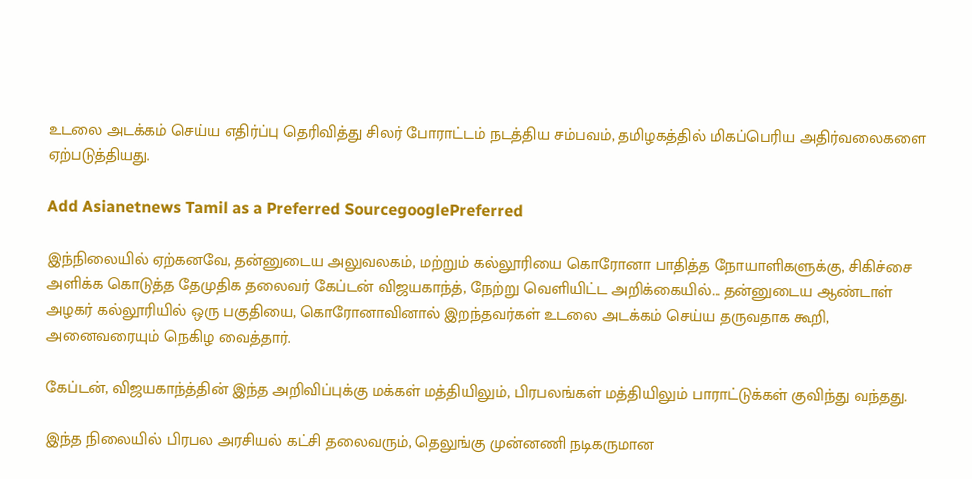உடலை அடக்கம் செய்ய எதிர்ப்பு தெரிவித்து சிலர் போராட்டம் நடத்திய சம்பவம், தமிழகத்தில் மிகப்பெரிய அதிர்வலைகளை ஏற்படுத்தியது.

Add Asianetnews Tamil as a Preferred SourcegooglePreferred

இந்நிலையில் ஏற்கனவே, தன்னுடைய அலுவலகம், மற்றும் கல்லூரியை கொரோனா பாதித்த நோயாளிகளுக்கு, சிகிச்சை அளிக்க கொடுத்த தேமுதிக தலைவர் கேப்டன் விஜயகாந்த், நேற்று வெளியிட்ட அறிக்கையில்... தன்னுடைய ஆண்டாள் அழகர் கல்லூரியில் ஒரு பகுதியை, கொரோனாவினால் இறந்தவர்கள் உடலை அடக்கம் செய்ய தருவதாக கூறி, அனைவரையும் நெகிழ வைத்தார்.

கேப்டன், விஜயகாந்த்தின் இந்த அறிவிப்புக்கு மக்கள் மத்தியிலும், பிரபலங்கள் மத்தியிலும் பாராட்டுக்கள் குவிந்து வந்தது.

இந்த நிலையில் பிரபல அரசியல் கட்சி தலைவரும், தெலுங்கு முன்னணி நடிகருமான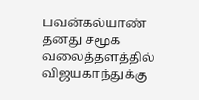பவன்கல்யாண் தனது சமூக வலைத்தளத்தில் விஜயகாந்துக்கு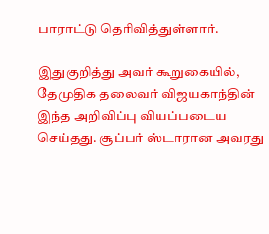பாராட்டு தெரிவித்துள்ளார்.

இதுகுறித்து அவர் கூறுகையில், தேமுதிக தலைவர் விஜயகாந்தின் இந்த அறிவிப்பு வியப்படைய செய்தது. சூப்பர் ஸ்டாரான அவரது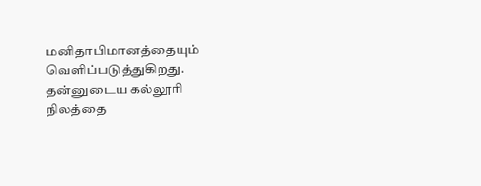மனிதாபிமானத்தையும் வெளிப்படுத்துகிறது. தன்னுடைய கல்லூரி நிலத்தை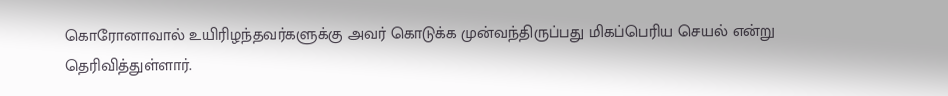கொரோனாவால் உயிரிழந்தவர்களுக்கு அவர் கொடுக்க முன்வந்திருப்பது மிகப்பெரிய செயல் என்று தெரிவித்துள்ளார்.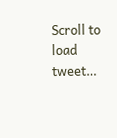Scroll to load tweet…